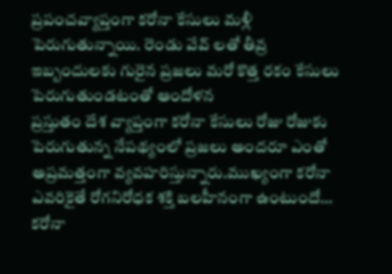ప్రపంచవ్యాప్తంగా కరోనా కేసులు మళ్లీ పెరుగుతున్నాయి. రెండు వేవ్ లతో తీవ్ర ఇబ్బందులకు గురైన ప్రజలు మరో కొత్త రకం కేసులు పెరుగుతుండటంతో ఆందోళన
ప్రస్తుతం దేశ వ్యాప్తంగా కరోనా కేసులు రోజు రోజుకు పెరుగుతున్న నేపథ్యంలో ప్రజలు అందరూ ఎంతో అప్రమత్తంగా వ్యవహరిస్తున్నారు.ముఖ్యంగా కరోనా ఎవరికైతే రోగనిరోధక శక్తి బలహీనంగా ఉంటుందో…
కరోనా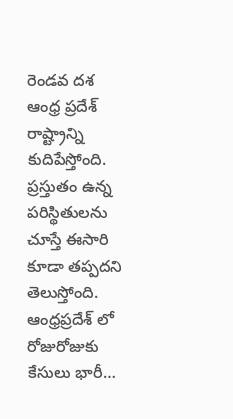రెండవ దశ ఆంధ్ర ప్రదేశ్ రాష్ట్రాన్ని కుదిపేస్తోంది. ప్రస్తుతం ఉన్న పరిస్థితులను చూస్తే ఈసారి కూడా తప్పదని తెలుస్తోంది. ఆంధ్రప్రదేశ్ లో రోజురోజుకు కేసులు భారీ…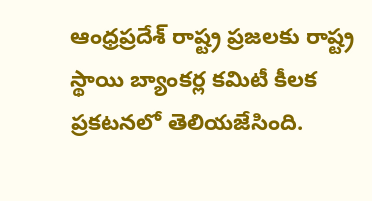ఆంధ్రప్రదేశ్ రాష్ట్ర ప్రజలకు రాష్ట్ర స్థాయి బ్యాంకర్ల కమిటీ కీలక ప్రకటనలో తెలియజేసింది.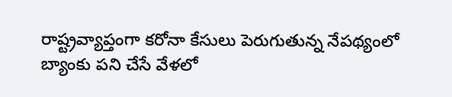రాష్ట్రవ్యాప్తంగా కరోనా కేసులు పెరుగుతున్న నేపథ్యంలో బ్యాంకు పని చేసే వేళలో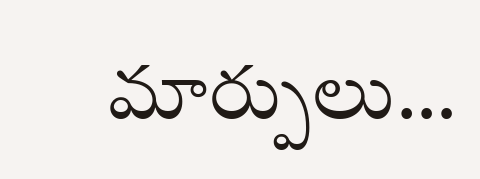మార్పులు…